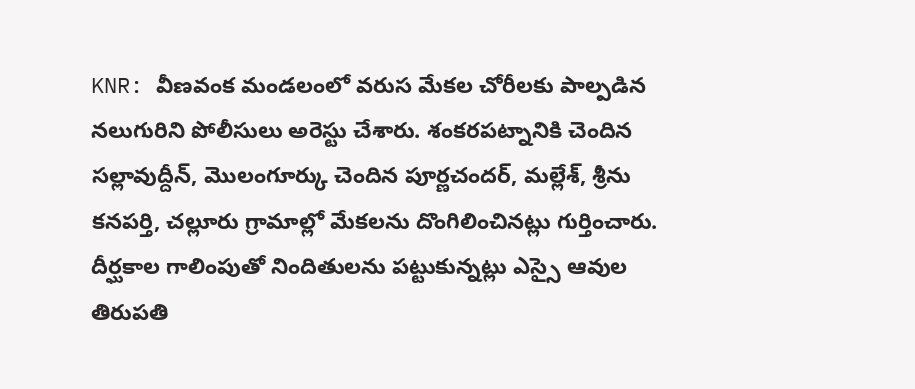KNR: వీణవంక మండలంలో వరుస మేకల చోరీలకు పాల్పడిన నలుగురిని పోలీసులు అరెస్టు చేశారు. శంకరపట్నానికి చెందిన సల్లావుద్దీన్, మొలంగూర్కు చెందిన పూర్ణచందర్, మల్లేశ్, శ్రీను కనపర్తి, చల్లూరు గ్రామాల్లో మేకలను దొంగిలించినట్లు గుర్తించారు. దీర్ఘకాల గాలింపుతో నిందితులను పట్టుకున్నట్లు ఎస్సై ఆవుల తిరుపతి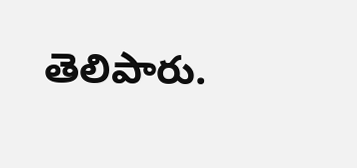తెలిపారు.